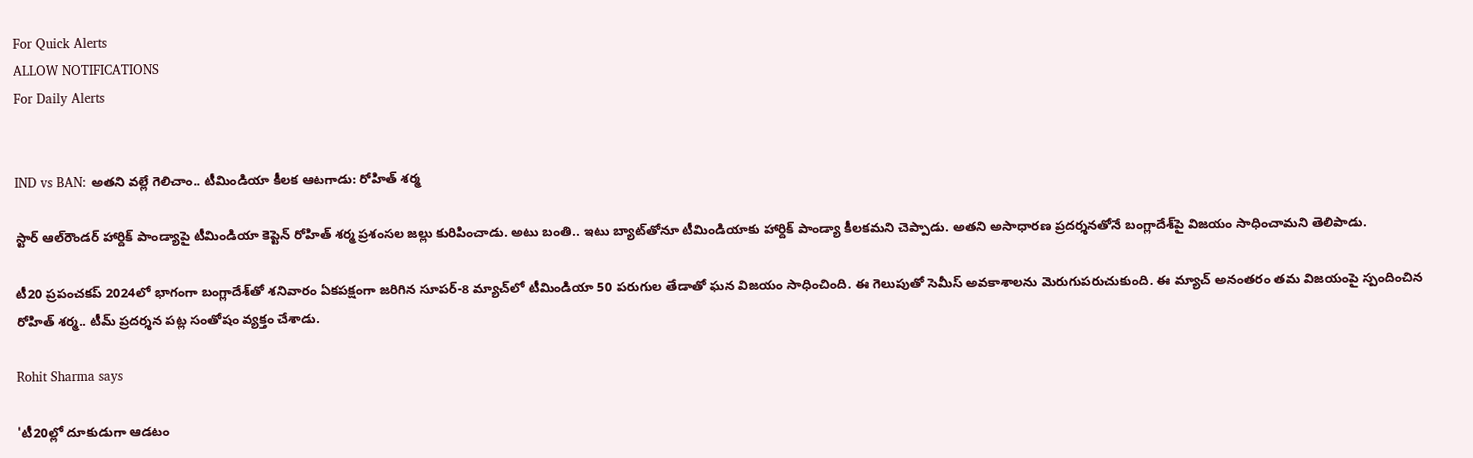For Quick Alerts
ALLOW NOTIFICATIONS
For Daily Alerts


IND vs BAN: అతని వల్లే గెలిచాం.. టీమిండియా కీలక ఆటగాడు: రోహిత్ శర్మ

స్టార్ ఆల్‌రౌండర్ హార్దిక్ పాండ్యాపై టీమిండియా కెప్టెన్ రోహిత్ శర్మ ప్రశంసల జల్లు కురిపించాడు. అటు బంతి.. ఇటు బ్యాట్‌తోనూ టీమిండియాకు హార్దిక్ పాండ్యా కీలకమని చెప్పాడు. అతని అసాధారణ ప్రదర్శనతోనే బంగ్లాదేశ్‌పై విజయం సాధించామని తెలిపాడు.

టీ20 ప్రపంచకప్ 2024లో భాగంగా బంగ్లాదేశ్‌తో శనివారం ఏకపక్షంగా జరిగిన సూపర్-8 మ్యాచ్‌లో టీమిండియా 50 పరుగుల తేడాతో ఘన విజయం సాధించింది. ఈ గెలుపుతో సెమీస్ అవకాశాలను మెరుగుపరుచుకుంది. ఈ మ్యాచ్ అనంతరం తమ విజయంపై స్పందించిన రోహిత్ శర్మ.. టీమ్ ప్రదర్శన పట్ల సంతోషం వ్యక్తం చేశాడు.

Rohit Sharma says

'టీ20ల్లో దూకుడుగా ఆడటం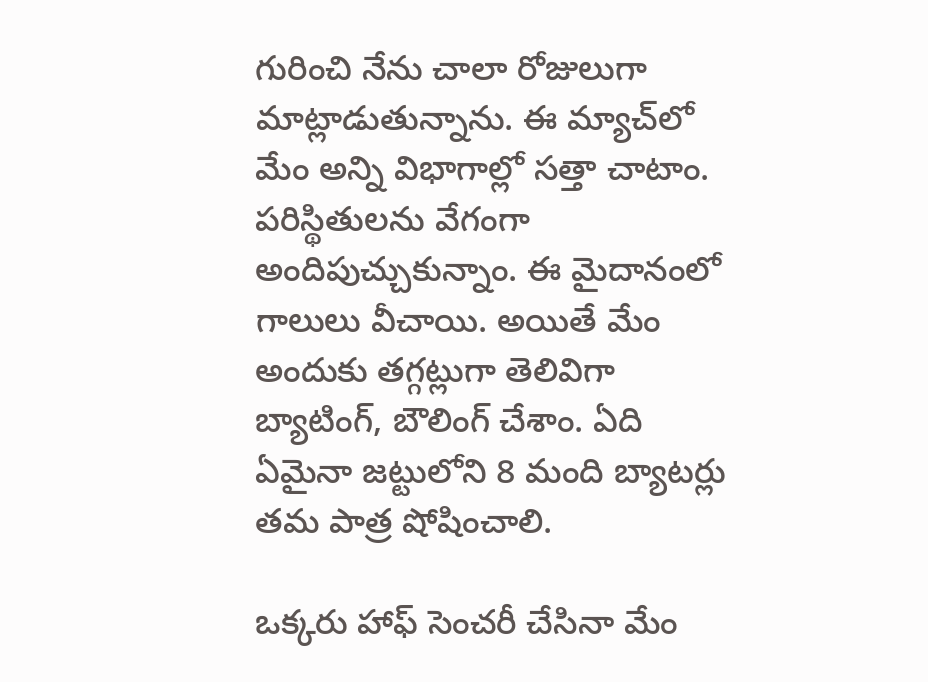గురించి నేను చాలా రోజులుగా మాట్లాడుతున్నాను. ఈ మ్యాచ్‌లో మేం అన్ని విభాగాల్లో సత్తా చాటాం. పరిస్థితులను వేగంగా అందిపుచ్చుకున్నాం. ఈ మైదానంలో గాలులు వీచాయి. అయితే మేం అందుకు తగ్గట్లుగా తెలివిగా బ్యాటింగ్, బౌలింగ్ చేశాం. ఏది ఏమైనా జట్టులోని 8 మంది బ్యాటర్లు తమ పాత్ర షోషించాలి.

ఒక్కరు హాఫ్ సెంచరీ చేసినా మేం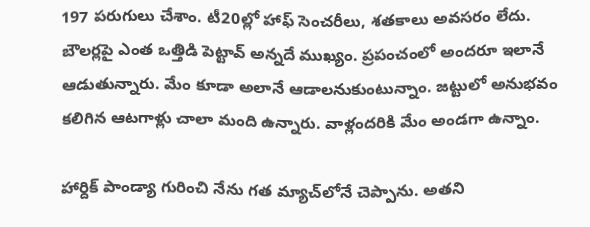197 పరుగులు చేశాం. టీ20ల్లో హాఫ్ సెంచరీలు, శతకాలు అవసరం లేదు. బౌలర్లపై ఎంత ఒత్తిడి పెట్టావ్ అన్నదే ముఖ్యం. ప్రపంచంలో అందరూ ఇలానే ఆడుతున్నారు. మేం కూడా అలానే ఆడాలనుకుంటున్నాం. జట్టులో అనుభవం కలిగిన ఆటగాళ్లు చాలా మంది ఉన్నారు. వాళ్లందరికి మేం అండగా ఉన్నాం.

హార్దిక్ పాండ్యా గురించి నేను గత మ్యాచ్‌లోనే చెప్పాను. అతని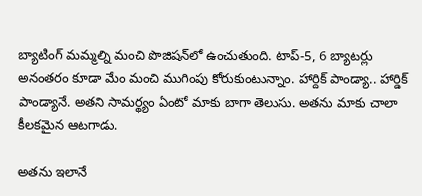బ్యాటింగ్‌ మమ్మల్ని మంచి పొజిషన్‌లో ఉంచుతుంది. టాప్-5, 6 బ్యాటర్లు అనంతరం కూడా మేం మంచి ముగింపు కోరుకుంటున్నాం. హార్దిక్ పాండ్యా.. హార్డిక్ పాండ్యానే. అతని సామర్థ్యం ఏంటో మాకు బాగా తెలుసు. అతను మాకు చాలా కీలకమైన ఆటగాడు.

అతను ఇలానే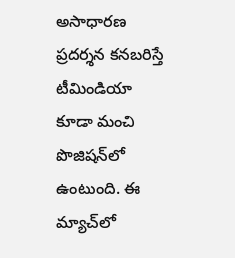అసాధారణ ప్రదర్శన కనబరిస్తే టీమిండియా కూడా మంచి పొజిషన్‌లో ఉంటుంది. ఈ మ్యాచ్‌లో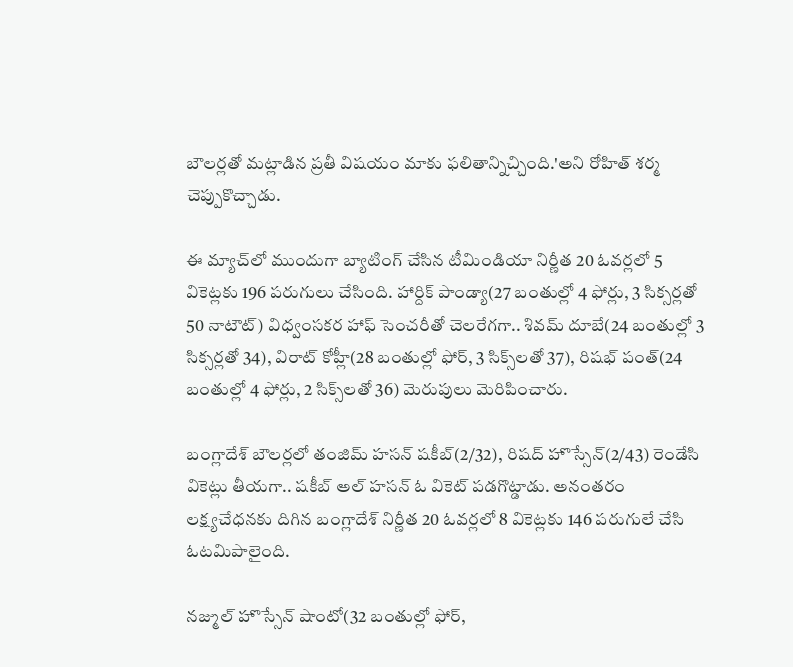బౌలర్లతో మట్లాడిన ప్రతీ విషయం మాకు ఫలితాన్నిచ్చింది.'అని రోహిత్ శర్మ చెప్పుకొచ్చాడు.

ఈ మ్యాచ్‌లో ముందుగా బ్యాటింగ్ చేసిన టీమిండియా నిర్ణీత 20 ఓవర్లలో 5 వికెట్లకు 196 పరుగులు చేసింది. హార్దిక్ పాండ్యా(27 బంతుల్లో 4 ఫోర్లు, 3 సిక్సర్లతో 50 నాటౌట్) విధ్వంసకర హాఫ్ సెంచరీతో చెలరేగగా.. శివమ్ దూబే(24 బంతుల్లో 3 సిక్సర్లతో 34), విరాట్ కోహ్లీ(28 బంతుల్లో ఫోర్, 3 సిక్స్‌లతో 37), రిషభ్ పంత్(24 బంతుల్లో 4 ఫోర్లు, 2 సిక్స్‌లతో 36) మెరుపులు మెరిపించారు.

బంగ్లాదేశ్ బౌలర్లలో తంజిమ్ హసన్ షకీబ్(2/32), రిషద్ హొస్సేన్(2/43) రెండేసి వికెట్లు తీయగా.. షకీబ్ అల్ హసన్ ఓ వికెట్ పడగొట్డాడు. అనంతరం లక్ష్యచేధనకు దిగిన బంగ్లాదేశ్ నిర్ణీత 20 ఓవర్లలో 8 వికెట్లకు 146 పరుగులే చేసి ఓటమిపాలైంది.

నజ్ముల్ హొస్సేన్ షాంటో(32 బంతుల్లో ఫోర్,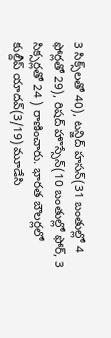3 సిక్స్‌లతో 40), టన్జిద్ హసన్(31 బంతుల్లో 4 ఫోర్లతో 29), రిషద్ హొస్సేన్(10 బంతుల్లో ఫోర్, 3 సిక్సర్లతో 24 ) రాణించారు. భారత బౌలర్లలో కుల్దీప్ యాదవ్(3/19) మూడేసి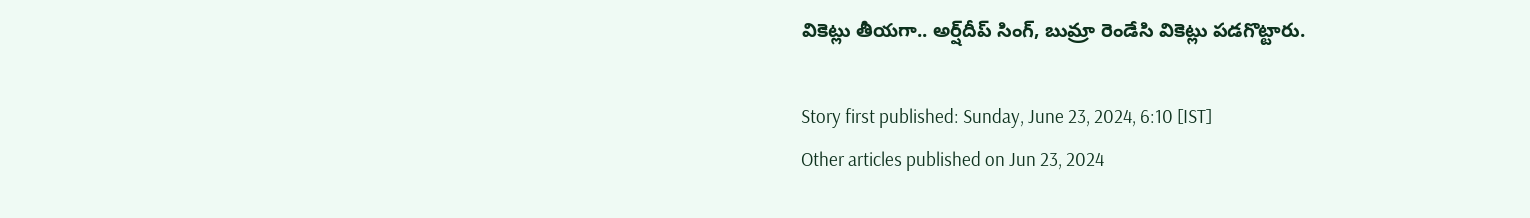వికెట్లు తీయగా.. అర్ష్‌దీప్ సింగ్, బుమ్రా రెండేసి వికెట్లు పడగొట్టారు.

Story first published: Sunday, June 23, 2024, 6:10 [IST]
Other articles published on Jun 23, 2024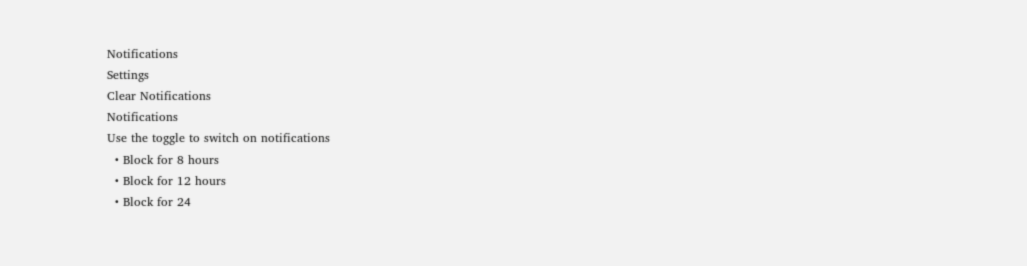Notifications
Settings
Clear Notifications
Notifications
Use the toggle to switch on notifications
  • Block for 8 hours
  • Block for 12 hours
  • Block for 24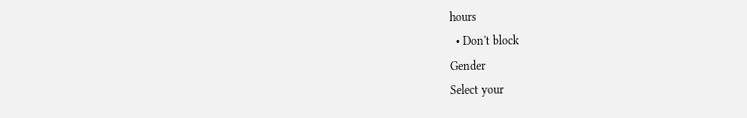hours
  • Don't block
Gender
Select your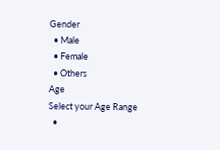Gender
  • Male
  • Female
  • Others
Age
Select your Age Range
  •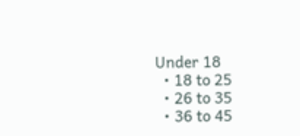Under 18
  • 18 to 25
  • 26 to 35
  • 36 to 45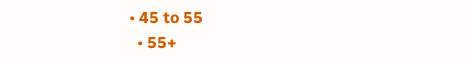• 45 to 55
  • 55+